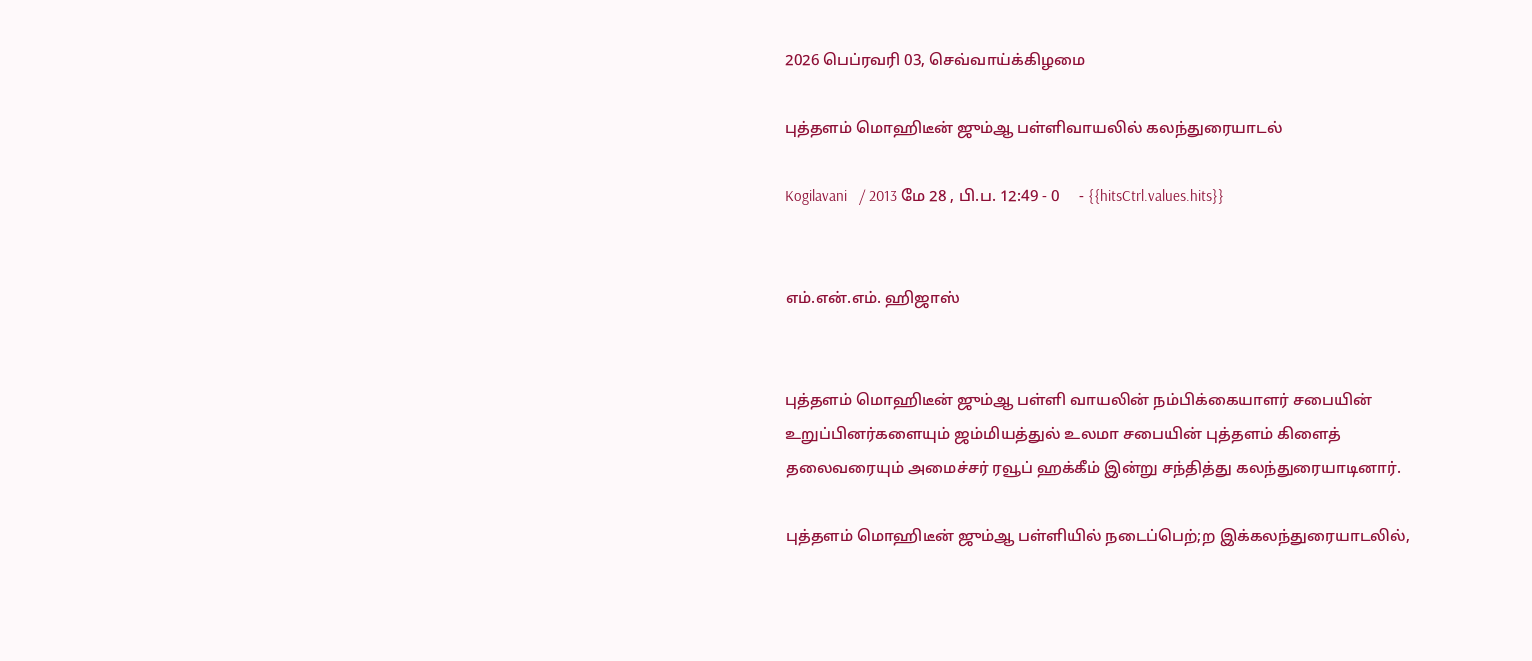2026 பெப்ரவரி 03, செவ்வாய்க்கிழமை

புத்தளம் மொஹிடீன் ஜும்ஆ பள்ளிவாயலில் கலந்துரையாடல்

Kogilavani   / 2013 மே 28 , பி.ப. 12:49 - 0     - {{hitsCtrl.values.hits}}


எம்.என்.எம். ஹிஜாஸ்


புத்தளம் மொஹிடீன் ஜும்ஆ பள்ளி வாயலின் நம்பிக்கையாளர் சபையின் உறுப்பினர்களையும் ஜம்மியத்துல் உலமா சபையின் புத்தளம் கிளைத் தலைவரையும் அமைச்சர் ரவூப் ஹக்கீம் இன்று சந்தித்து கலந்துரையாடினார்.

புத்தளம் மொஹிடீன் ஜும்ஆ பள்ளியில் நடைப்பெற்;ற இக்கலந்துரையாடலில்,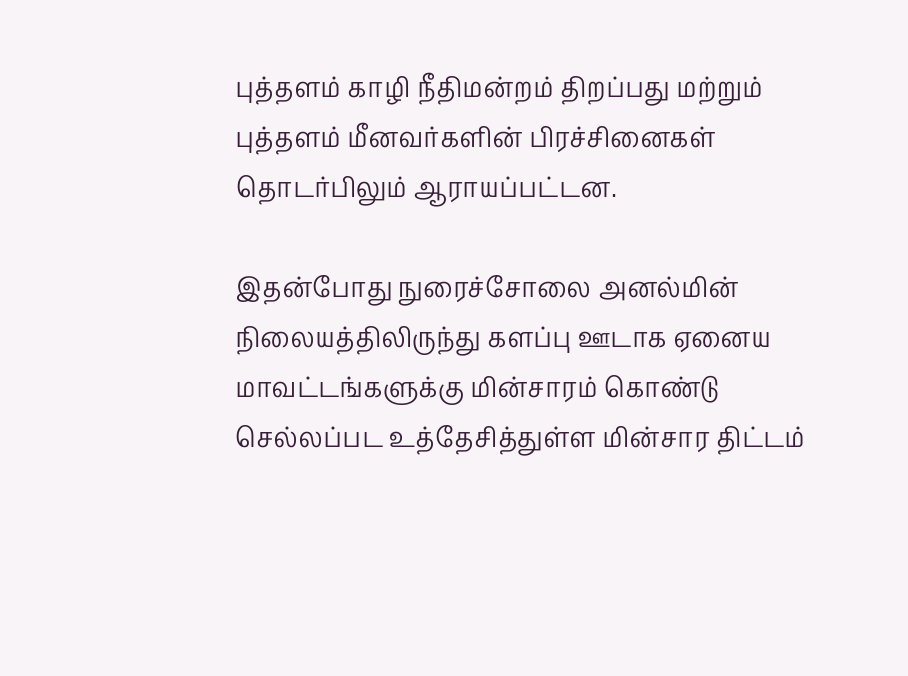புத்தளம் காழி நீதிமன்றம் திறப்பது மற்றும் புத்தளம் மீனவர்களின் பிரச்சினைகள் தொடர்பிலும் ஆராயப்பட்டன.

இதன்போது நுரைச்சோலை அனல்மின் நிலையத்திலிருந்து களப்பு ஊடாக ஏனைய மாவட்டங்களுக்கு மின்சாரம் கொண்டு செல்லப்பட உத்தேசித்துள்ள மின்சார திட்டம்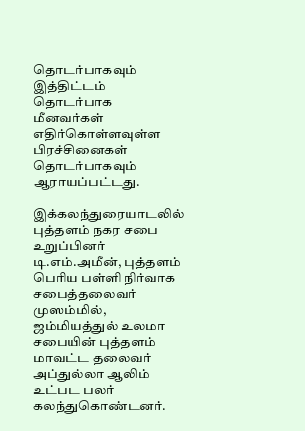தொடர்பாகவும் இத்திட்டம் தொடர்பாக மீனவர்கள் எதிர்கொள்ளவுள்ள பிரச்சினைகள் தொடர்பாகவும் ஆராயப்பட்டது.

இக்கலந்துரையாடலில் புத்தளம் நகர சபை உறுப்பினர் டி.எம்.அமீன், புத்தளம் பெரிய பள்ளி நிர்வாக சபைத்தலைவர் முஸம்மில், ஜம்மியத்துல் உலமா சபையின் புத்தளம் மாவட்ட தலைவர் அப்துல்லா ஆலிம் உட்பட பலர் கலந்துகொண்டனர்.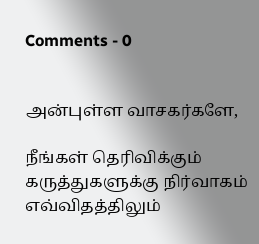Comments - 0


அன்புள்ள வாசகர்களே,

நீங்கள் தெரிவிக்கும் கருத்துகளுக்கு நிர்வாகம் எவ்விதத்திலும்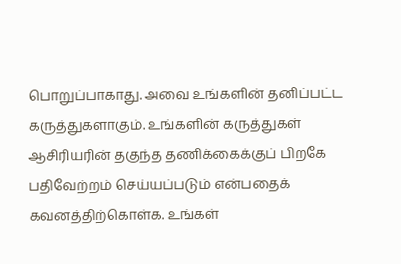பொறுப்பாகாது. அவை உங்களின் தனிப்பட்ட கருத்துகளாகும். உங்களின் கருத்துகள் ஆசிரியரின் தகுந்த தணிக்கைக்குப் பிறகே பதிவேற்றம் செய்யப்படும் என்பதைக் கவனத்திற்கொள்க. உங்கள்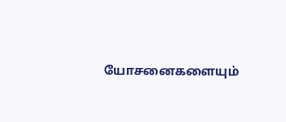யோசனைகளையும்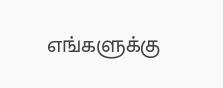எங்களுக்கு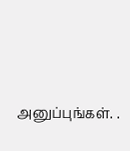அனுப்புங்கள். .